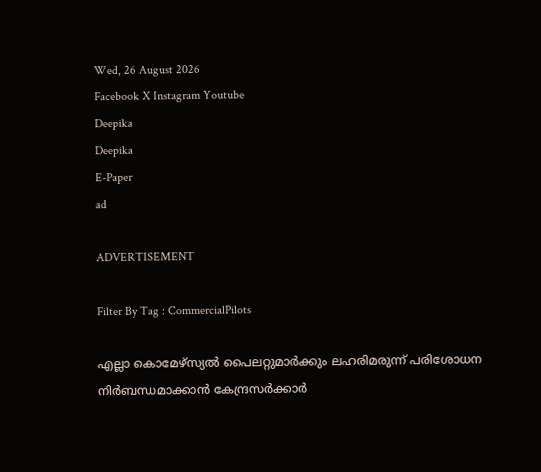Wed, 26 August 2026
Facebook X Instagram Youtube
Deepika
Deepika
E-Paper
ad

ADVERTISEMENT

Filter By Tag : CommercialPilots

എല്ലാ കൊമേഴ്‌സ്യൽ പൈലറ്റുമാർക്കും ലഹരിമരുന്ന് പരിശോധന നിർബന്ധമാക്കാൻ കേന്ദ്രസർക്കാർ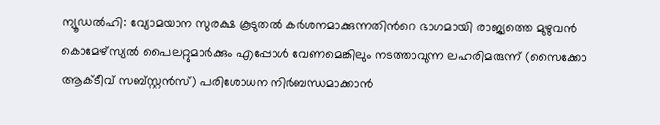ന്യൂഡൽഹി: വ്യോമയാന സുരക്ഷ കൂടുതൽ കർശനമാക്കുന്നതിന്‍റെ ഭാഗമായി രാജ്യത്തെ മുഴുവൻ കൊമേഴ്‌സ്യൽ പൈലറ്റുമാർക്കും എപ്പോൾ വേണമെങ്കിലും നടത്താവുന്ന ലഹരിമരുന്ന് (സൈക്കോ ആക്‌ടീവ് സബ്‌സ്റ്റൻസ്) പരിശോധന നിർബന്ധമാക്കാൻ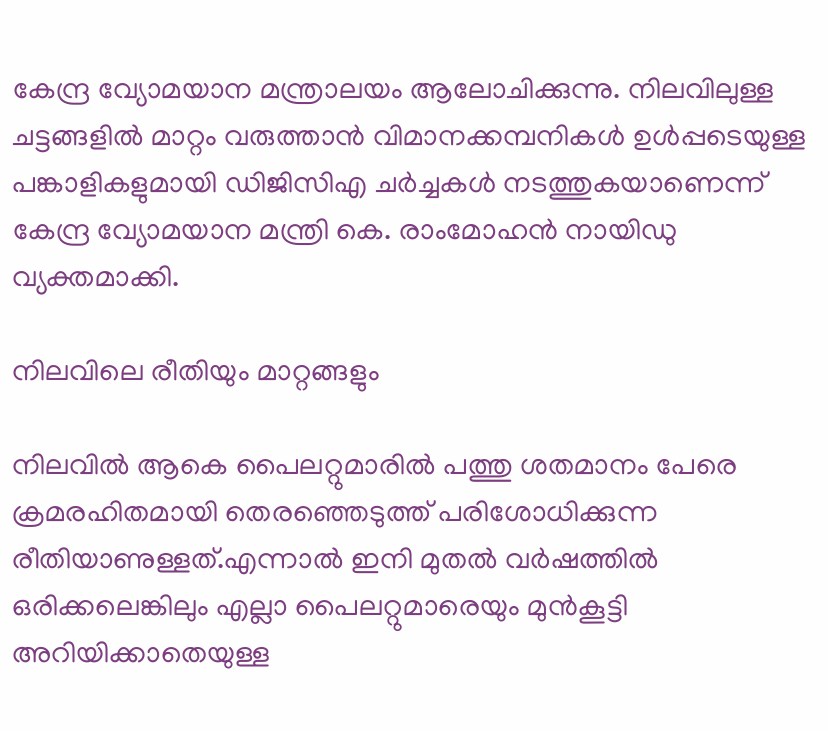കേന്ദ്ര വ്യോമയാന മന്ത്രാലയം ആലോചിക്കുന്നു. നിലവിലുള്ള ചട്ടങ്ങളിൽ മാറ്റം വരുത്താൻ വിമാനക്കമ്പനികൾ ഉൾപ്പടെയുള്ള പങ്കാളികളുമായി ഡിജിസിഎ ചർച്ചകൾ നടത്തുകയാണെന്ന് കേന്ദ്ര വ്യോമയാന മന്ത്രി കെ. രാംമോഹൻ നായിഡു വ്യക്തമാക്കി.

നിലവിലെ രീതിയും മാറ്റങ്ങളും

നിലവിൽ ആകെ പൈലറ്റുമാരിൽ പത്തു ശതമാനം പേരെ ക്രമരഹിതമായി തെരഞ്ഞെടുത്ത് പരിശോധിക്കുന്ന രീതിയാണുള്ളത്.എന്നാൽ ഇനി മുതൽ വർഷത്തിൽ ഒരിക്കലെങ്കിലും എല്ലാ പൈലറ്റുമാരെയും മുൻകൂട്ടി അറിയിക്കാതെയുള്ള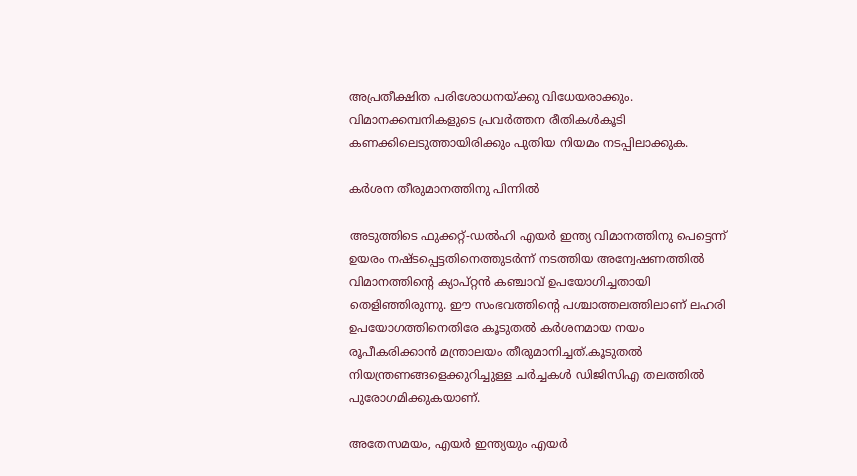അപ്രതീക്ഷിത പരിശോധനയ്ക്കു വിധേയരാക്കും. വിമാനക്കമ്പനികളുടെ പ്രവർത്തന രീതികൾകൂടി കണക്കിലെടുത്തായിരിക്കും പുതിയ നിയമം നടപ്പിലാക്കുക.

കർശന തീരുമാനത്തിനു പിന്നിൽ

അടുത്തിടെ ഫുക്കറ്റ്-ഡൽഹി എയർ ഇന്ത്യ വിമാനത്തിനു പെട്ടെന്ന് ഉയരം നഷ്‌ടപ്പെട്ടതിനെത്തുടർന്ന് നടത്തിയ അന്വേഷണത്തിൽ വിമാനത്തിന്‍റെ ക്യാപ്റ്റൻ കഞ്ചാവ് ഉപയോഗിച്ചതായി തെളിഞ്ഞിരുന്നു. ഈ സംഭവത്തിന്‍റെ പശ്ചാത്തലത്തിലാണ് ലഹരി ഉപയോഗത്തിനെതിരേ കൂടുതൽ കർശനമായ നയം രൂപീകരിക്കാൻ മന്ത്രാലയം തീരുമാനിച്ചത്.കൂടുതൽ നിയന്ത്രണങ്ങളെക്കുറിച്ചുള്ള ചർച്ചകൾ ഡിജിസിഎ തലത്തിൽ പുരോഗമിക്കുകയാണ്.

അതേസമയം, എയർ ഇന്ത്യയും എയർ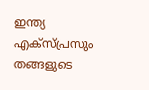ഇന്ത്യ എക്സ്പ്രസും തങ്ങളുടെ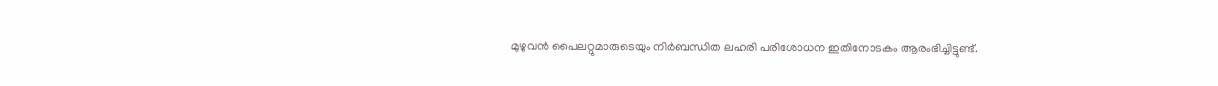മുഴുവൻ പൈലറ്റുമാരുടെയും നിർബന്ധിത ലഹരി പരിശോധന ഇതിനോടകം ആരംഭിച്ചിട്ടുണ്ട്.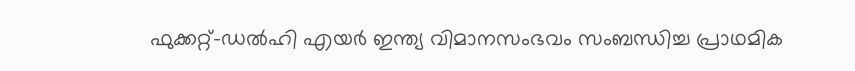ഫുക്കറ്റ്-ഡൽഹി എയർ ഇന്ത്യ വിമാനസംഭവം സംബന്ധിച്ച പ്രാഥമിക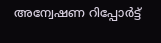അന്വേഷണ റിപ്പോർട്ട്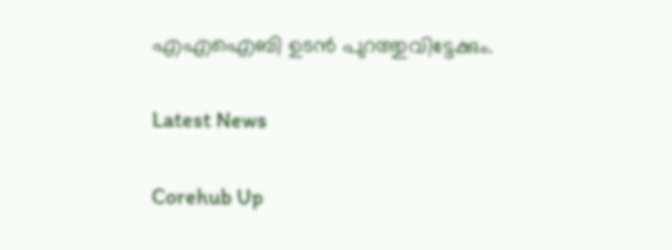എഎഐബി ഉടൻ പുറത്തുവിട്ടേക്കും.

Latest News

Corehub Up